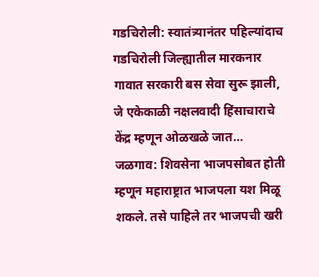गडचिरोली: स्वातंत्र्यानंतर पहिल्यांदाच गडचिरोली जिल्ह्यातील मारकनार गावात सरकारी बस सेवा सुरू झाली, जे एकेकाळी नक्षलवादी हिंसाचाराचे केंद्र म्हणून ओळखळे जात…
जळगाव: शिवसेना भाजपसोबत होती म्हणून महाराष्ट्रात भाजपला यश मिळू शकले. तसे पाहिले तर भाजपची खरी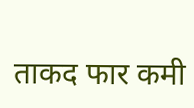ताकद फार कमी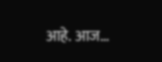आहे. आज…